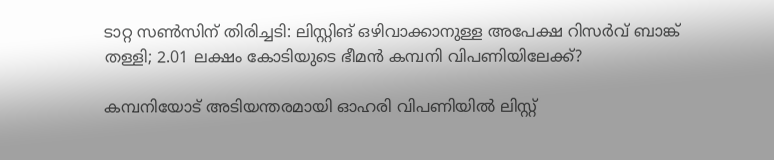ടാറ്റ സണ്‍സിന് തിരിച്ചടി: ലിസ്റ്റിങ് ഒഴിവാക്കാനുള്ള അപേക്ഷ റിസര്‍വ് ബാങ്ക് തള്ളി; 2.01 ലക്ഷം കോടിയുടെ ഭീമന്‍ കമ്പനി വിപണിയിലേക്ക്?

കമ്പനിയോട് അടിയന്തരമായി ഓഹരി വിപണിയില്‍ ലിസ്റ്റ്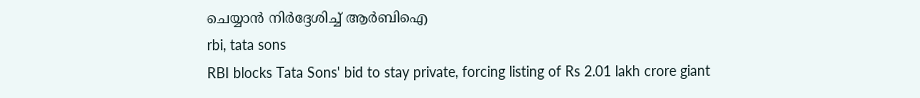ചെയ്യാന്‍ നിർദ്ദേശിച്ച് ആര്‍ബിഐ
rbi, tata sons
RBI blocks Tata Sons' bid to stay private, forcing listing of Rs 2.01 lakh crore giant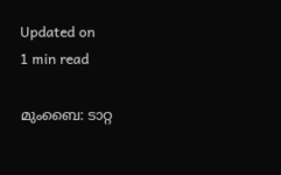Updated on
1 min read

മുംബൈ: ടാറ്റ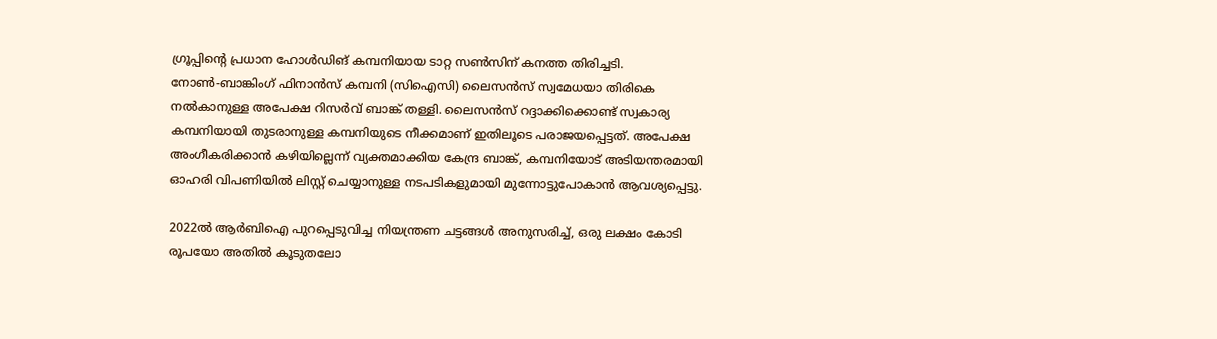ഗ്രൂപ്പിന്റെ പ്രധാന ഹോള്‍ഡിങ് കമ്പനിയായ ടാറ്റ സണ്‍സിന് കനത്ത തിരിച്ചടി. നോണ്‍-ബാങ്കിംഗ് ഫിനാന്‍സ് കമ്പനി (സിഐസി) ലൈസന്‍സ് സ്വമേധയാ തിരികെ നല്‍കാനുള്ള അപേക്ഷ റിസര്‍വ് ബാങ്ക് തള്ളി. ലൈസന്‍സ് റദ്ദാക്കിക്കൊണ്ട് സ്വകാര്യ കമ്പനിയായി തുടരാനുള്ള കമ്പനിയുടെ നീക്കമാണ് ഇതിലൂടെ പരാജയപ്പെട്ടത്. അപേക്ഷ അംഗീകരിക്കാന്‍ കഴിയില്ലെന്ന് വ്യക്തമാക്കിയ കേന്ദ്ര ബാങ്ക്, കമ്പനിയോട് അടിയന്തരമായി ഓഹരി വിപണിയില്‍ ലിസ്റ്റ് ചെയ്യാനുള്ള നടപടികളുമായി മുന്നോട്ടുപോകാന്‍ ആവശ്യപ്പെട്ടു.

2022ല്‍ ആര്‍ബിഐ പുറപ്പെടുവിച്ച നിയന്ത്രണ ചട്ടങ്ങള്‍ അനുസരിച്ച്, ഒരു ലക്ഷം കോടി രൂപയോ അതില്‍ കൂടുതലോ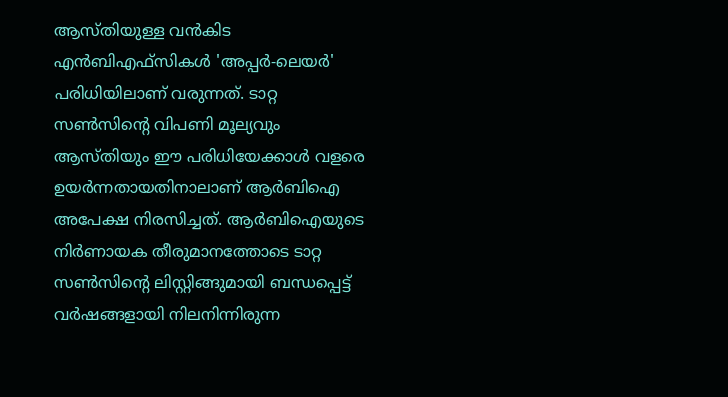ആസ്തിയുള്ള വന്‍കിട എന്‍ബിഎഫ്സികള്‍ 'അപ്പര്‍-ലെയര്‍' പരിധിയിലാണ് വരുന്നത്. ടാറ്റ സണ്‍സിന്റെ വിപണി മൂല്യവും ആസ്തിയും ഈ പരിധിയേക്കാള്‍ വളരെ ഉയര്‍ന്നതായതിനാലാണ് ആര്‍ബിഐ അപേക്ഷ നിരസിച്ചത്. ആര്‍ബിഐയുടെ നിര്‍ണായക തീരുമാനത്തോടെ ടാറ്റ സണ്‍സിന്റെ ലിസ്റ്റിങ്ങുമായി ബന്ധപ്പെട്ട് വര്‍ഷങ്ങളായി നിലനിന്നിരുന്ന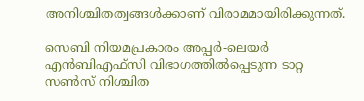അനിശ്ചിതത്വങ്ങള്‍ക്കാണ് വിരാമമായിരിക്കുന്നത്.

സെബി നിയമപ്രകാരം അപ്പര്‍-ലെയര്‍ എന്‍ബിഎഫ്സി വിഭാഗത്തില്‍പ്പെടുന്ന ടാറ്റ സണ്‍സ് നിശ്ചിത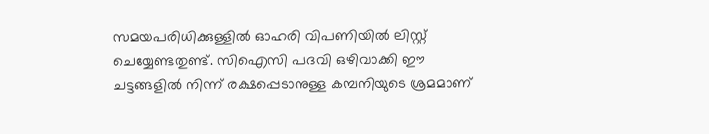സമയപരിധിക്കുള്ളില്‍ ഓഹരി വിപണിയില്‍ ലിസ്റ്റ് ചെയ്യേണ്ടതുണ്ട്. സിഐസി പദവി ഒഴിവാക്കി ഈ ചട്ടങ്ങളില്‍ നിന്ന് രക്ഷപ്പെടാനുള്ള കമ്പനിയുടെ ശ്രമമാണ്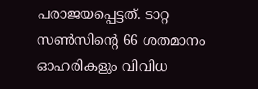പരാജയപ്പെട്ടത്. ടാറ്റ സണ്‍സിന്റെ 66 ശതമാനം ഓഹരികളും വിവിധ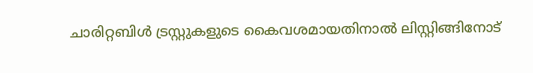ചാരിറ്റബിള്‍ ട്രസ്റ്റുകളുടെ കൈവശമായതിനാല്‍ ലിസ്റ്റിങ്ങിനോട്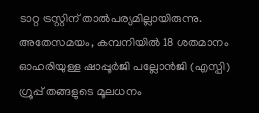ടാറ്റ ട്രസ്റ്റിന് താല്‍പര്യമില്ലായിരുന്നു. അതേസമയം, കമ്പനിയില്‍ 18 ശതമാനം ഓഹരിയുള്ള ഷാപ്പൂര്‍ജി പല്ലോന്‍ജി (എസ്പി) ഗ്രൂപ്പ് തങ്ങളുടെ മൂലധനം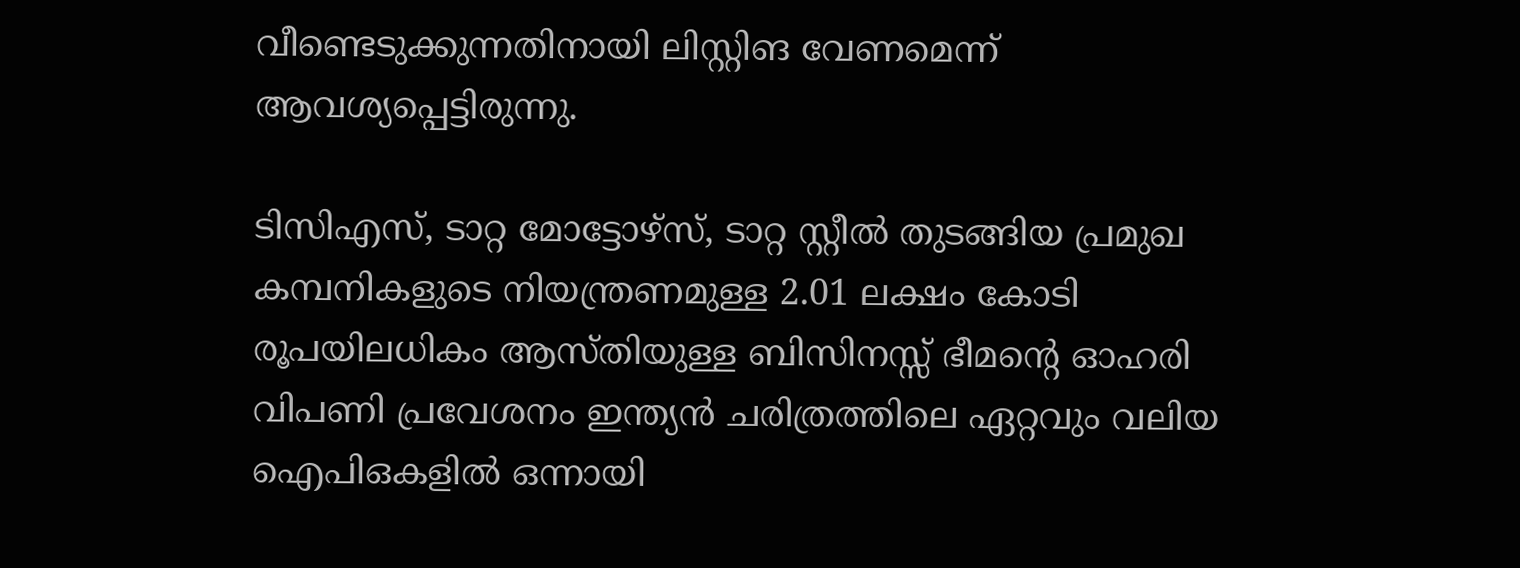വീണ്ടെടുക്കുന്നതിനായി ലിസ്റ്റിങ വേണമെന്ന് ആവശ്യപ്പെട്ടിരുന്നു.

ടിസിഎസ്, ടാറ്റ മോട്ടോഴ്സ്, ടാറ്റ സ്റ്റീല്‍ തുടങ്ങിയ പ്രമുഖ കമ്പനികളുടെ നിയന്ത്രണമുള്ള 2.01 ലക്ഷം കോടി രൂപയിലധികം ആസ്തിയുള്ള ബിസിനസ്സ് ഭീമന്റെ ഓഹരി വിപണി പ്രവേശനം ഇന്ത്യന്‍ ചരിത്രത്തിലെ ഏറ്റവും വലിയ ഐപിഒകളില്‍ ഒന്നായി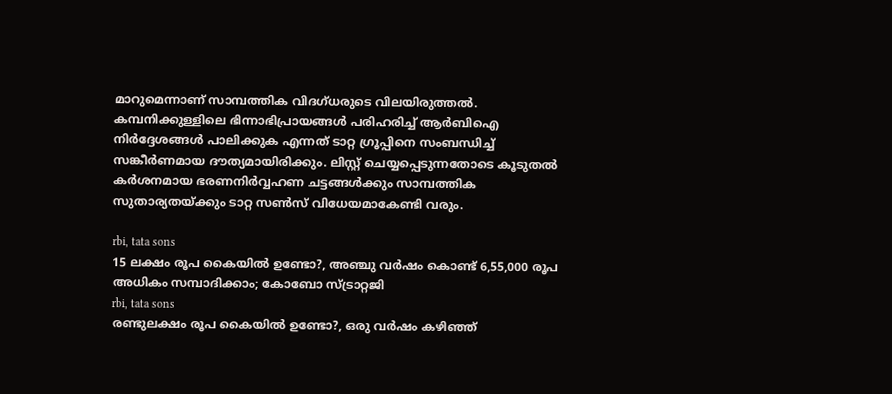മാറുമെന്നാണ് സാമ്പത്തിക വിദഗ്ധരുടെ വിലയിരുത്തല്‍. കമ്പനിക്കുള്ളിലെ ഭിന്നാഭിപ്രായങ്ങള്‍ പരിഹരിച്ച് ആര്‍ബിഐ നിര്‍ദ്ദേശങ്ങള്‍ പാലിക്കുക എന്നത് ടാറ്റ ഗ്രൂപ്പിനെ സംബന്ധിച്ച് സങ്കീര്‍ണമായ ദൗത്യമായിരിക്കും. ലിസ്റ്റ് ചെയ്യപ്പെടുന്നതോടെ കൂടുതല്‍ കര്‍ശനമായ ഭരണനിര്‍വ്വഹണ ചട്ടങ്ങള്‍ക്കും സാമ്പത്തിക സുതാര്യതയ്ക്കും ടാറ്റ സണ്‍സ് വിധേയമാകേണ്ടി വരും.

rbi, tata sons
15 ലക്ഷം രൂപ കൈയില്‍ ഉണ്ടോ?, അഞ്ചു വര്‍ഷം കൊണ്ട് 6,55,000 രൂപ അധികം സമ്പാദിക്കാം; കോബോ സ്ട്രാറ്റജി
rbi, tata sons
രണ്ടുലക്ഷം രൂപ കൈയില്‍ ഉണ്ടോ?, ഒരു വര്‍ഷം കഴിഞ്ഞ്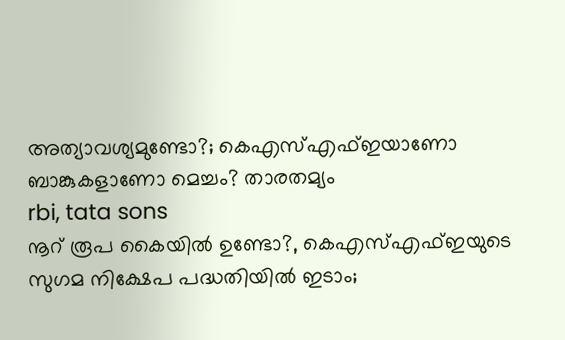അത്യാവശ്യമുണ്ടോ?; കെഎസ്എഫ്ഇയാണോ ബാങ്കുകളാണോ മെച്ചം? താരതമ്യം
rbi, tata sons
നൂറ് രൂപ കൈയില്‍ ഉണ്ടോ?, കെഎസ്എഫ്ഇയുടെ സുഗമ നിക്ഷേപ പദ്ധതിയില്‍ ഇടാം;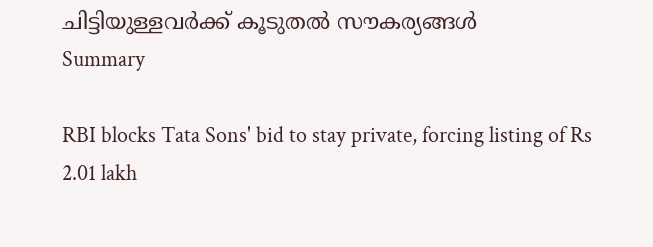ചിട്ടിയുള്ളവര്‍ക്ക് കൂടുതല്‍ സൗകര്യങ്ങള്‍
Summary

RBI blocks Tata Sons' bid to stay private, forcing listing of Rs 2.01 lakh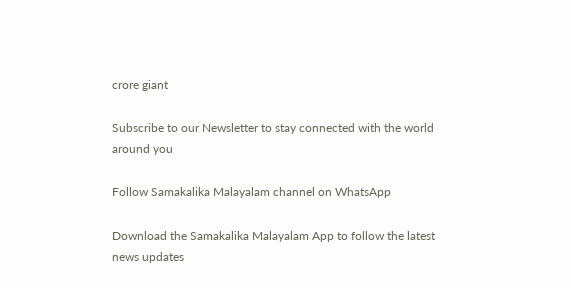crore giant

Subscribe to our Newsletter to stay connected with the world around you

Follow Samakalika Malayalam channel on WhatsApp

Download the Samakalika Malayalam App to follow the latest news updates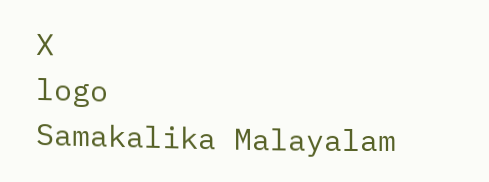X
logo
Samakalika Malayalam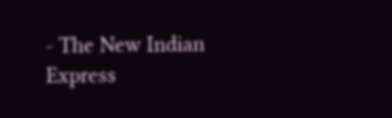- The New Indian Express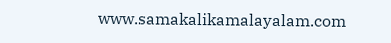www.samakalikamalayalam.com